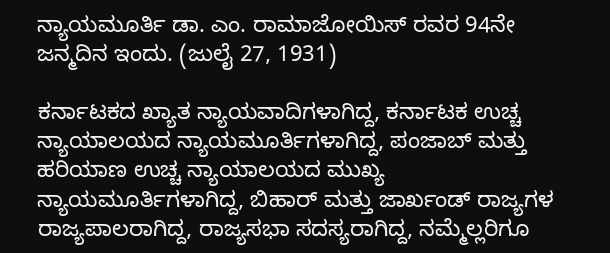ನ್ಯಾಯಮೂರ್ತಿ ಡಾ. ಎಂ. ರಾಮಾಜೋಯಿಸ್ ರವರ 94ನೇ ಜನ್ಮದಿನ ಇಂದು. (ಜುಲೈ 27, 1931)

ಕರ್ನಾಟಕದ ಖ್ಯಾತ ನ್ಯಾಯವಾದಿಗಳಾಗಿದ್ದ, ಕರ್ನಾಟಕ ಉಚ್ಚ ನ್ಯಾಯಾಲಯದ ನ್ಯಾಯಮೂರ್ತಿಗಳಾಗಿದ್ದ, ಪಂಜಾಬ್ ಮತ್ತು ಹರಿಯಾಣ ಉಚ್ಚ ನ್ಯಾಯಾಲಯದ ಮುಖ್ಯ ನ್ಯಾಯಮೂರ್ತಿಗಳಾಗಿದ್ದ, ಬಿಹಾರ್ ಮತ್ತು ಜಾರ್ಖಂಡ್ ರಾಜ್ಯಗಳ ರಾಜ್ಯಪಾಲರಾಗಿದ್ದ, ರಾಜ್ಯಸಭಾ ಸದಸ್ಯರಾಗಿದ್ದ, ನಮ್ಮೆಲ್ಲರಿಗೂ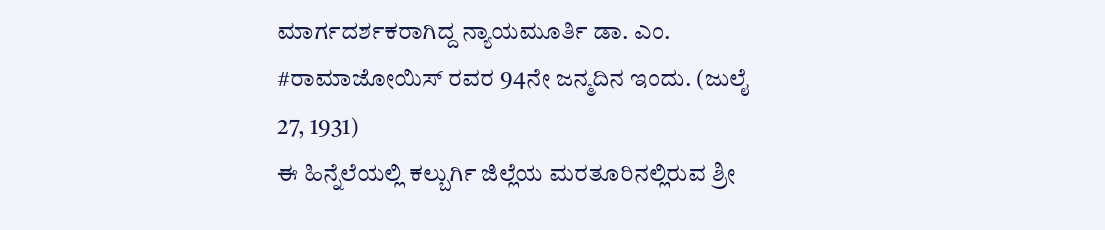ಮಾರ್ಗದರ್ಶಕರಾಗಿದ್ದ ನ್ಯಾಯಮೂರ್ತಿ ಡಾ. ಎಂ. #ರಾಮಾಜೋಯಿಸ್ ರವರ 94ನೇ ಜನ್ಮದಿನ ಇಂದು. (ಜುಲೈ 27, 1931)
ಈ ಹಿನ್ನೆಲೆಯಲ್ಲಿ ಕಲ್ಬುರ್ಗಿ ಜಿಲ್ಲೆಯ ಮರತೂರಿನಲ್ಲಿರುವ ಶ್ರೀ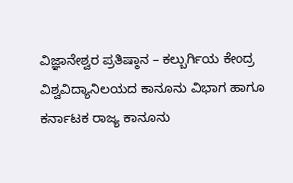ವಿಜ್ಞಾನೇಶ್ವರ ಪ್ರತಿಷ್ಠಾನ – ಕಲ್ಬುರ್ಗಿಯ ಕೇಂದ್ರ ವಿಶ್ವವಿದ್ಯಾನಿಲಯದ ಕಾನೂನು ವಿಭಾಗ ಹಾಗೂ ಕರ್ನಾಟಕ ರಾಜ್ಯ ಕಾನೂನು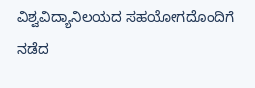ವಿಶ್ವವಿದ್ಯಾನಿಲಯದ ಸಹಯೋಗದೊಂದಿಗೆ ನಡೆದ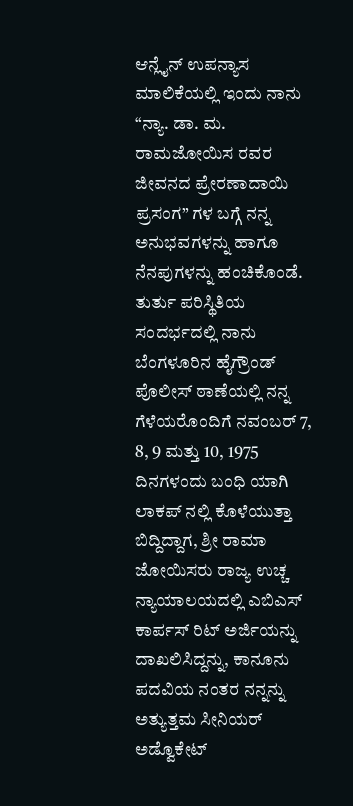ಆನ್ಲೈನ್ ಉಪನ್ಯಾಸ ಮಾಲಿಕೆಯಲ್ಲಿ ಇಂದು ನಾನು “ನ್ಯಾ. ಡಾ. ಮ. ರಾಮಜೋಯಿಸ ರವರ ಜೀವನದ ಪ್ರೇರಣಾದಾಯಿ ಪ್ರಸಂಗ” ಗಳ ಬಗ್ಗೆ ನನ್ನ ಅನುಭವಗಳನ್ನು ಹಾಗೂ ನೆನಪುಗಳನ್ನು ಹಂಚಿಕೊಂಡೆ.
ತುರ್ತು ಪರಿಸ್ಥಿತಿಯ ಸಂದರ್ಭದಲ್ಲಿ ನಾನು ಬೆಂಗಳೂರಿನ ಹೈಗ್ರೌಂಡ್ ಪೊಲೀಸ್ ಠಾಣೆಯಲ್ಲಿ ನನ್ನ ಗೆಳೆಯರೊಂದಿಗೆ ನವಂಬರ್ 7, 8, 9 ಮತ್ತು 10, 1975 ದಿನಗಳಂದು ಬಂಧಿ ಯಾಗಿ ಲಾಕಪ್ ನಲ್ಲಿ ಕೊಳೆಯುತ್ತಾ ಬಿದ್ದಿದ್ದಾಗ, ಶ್ರೀ ರಾಮಾ ಜೋಯಿಸರು ರಾಜ್ಯ ಉಚ್ಚ ನ್ಯಾಯಾಲಯದಲ್ಲಿ ಎಬಿಎಸ್ ಕಾರ್ಪಸ್ ರಿಟ್ ಅರ್ಜಿಯನ್ನು ದಾಖಲಿಸಿದ್ದನ್ನು, ಕಾನೂನು ಪದವಿಯ ನಂತರ ನನ್ನನ್ನು ಅತ್ಯುತ್ತಮ ಸೀನಿಯರ್ ಅಡ್ವೊಕೇಟ್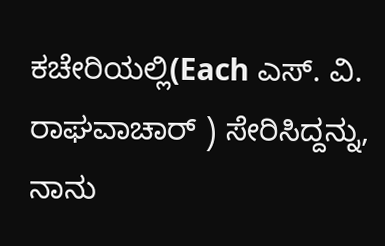ಕಚೇರಿಯಲ್ಲಿ(Each ಎಸ್. ವಿ. ರಾಘವಾಚಾರ್ ) ಸೇರಿಸಿದ್ದನ್ನು, ನಾನು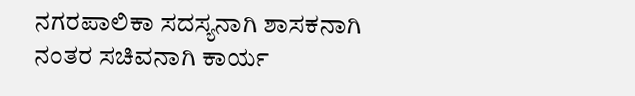ನಗರಪಾಲಿಕಾ ಸದಸ್ಯನಾಗಿ ಶಾಸಕನಾಗಿ ನಂತರ ಸಚಿವನಾಗಿ ಕಾರ್ಯ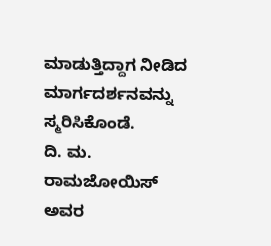ಮಾಡುತ್ತಿದ್ದಾಗ ನೀಡಿದ ಮಾರ್ಗದರ್ಶನವನ್ನು ಸ್ಮರಿಸಿಕೊಂಡೆ.
ದಿ. ಮ. ರಾಮಜೋಯಿಸ್ ಅವರ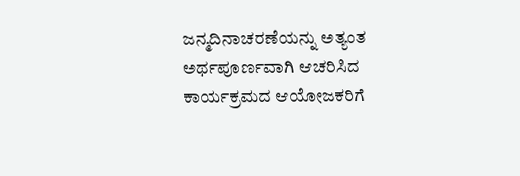ಜನ್ಮದಿನಾಚರಣೆಯನ್ನು ಅತ್ಯಂತ ಅರ್ಥಪೂರ್ಣವಾಗಿ ಆಚರಿಸಿದ ಕಾರ್ಯಕ್ರಮದ ಆಯೋಜಕರಿಗೆ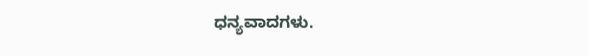ಧನ್ಯವಾದಗಳು.